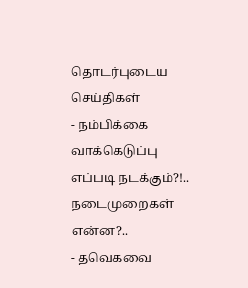தொடர்புடைய செய்திகள்
- நம்பிக்கை வாக்கெடுப்பு எப்படி நடக்கும்?!.. நடைமுறைகள் என்ன?..
- தவெகவை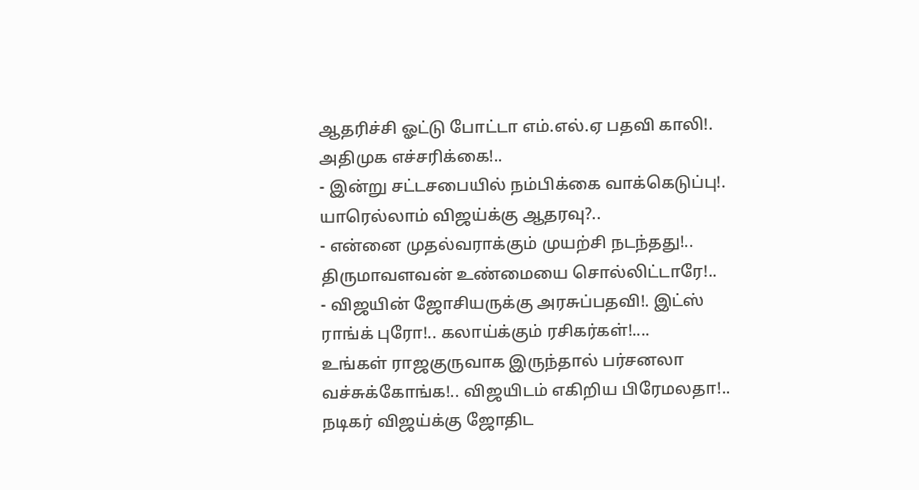ஆதரிச்சி ஓட்டு போட்டா எம்.எல்.ஏ பதவி காலி!. அதிமுக எச்சரிக்கை!..
- இன்று சட்டசபையில் நம்பிக்கை வாக்கெடுப்பு!. யாரெல்லாம் விஜய்க்கு ஆதரவு?..
- என்னை முதல்வராக்கும் முயற்சி நடந்தது!.. திருமாவளவன் உண்மையை சொல்லிட்டாரே!..
- விஜயின் ஜோசியருக்கு அரசுப்பதவி!. இட்ஸ் ராங்க் புரோ!.. கலாய்க்கும் ரசிகர்கள்!....
உங்கள் ராஜகுருவாக இருந்தால் பர்சனலா வச்சுக்கோங்க!.. விஜயிடம் எகிறிய பிரேமலதா!..
நடிகர் விஜய்க்கு ஜோதிட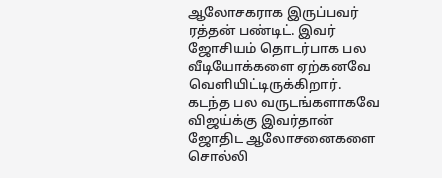ஆலோசகராக இருப்பவர் ரத்தன் பண்டிட். இவர் ஜோசியம் தொடர்பாக பல வீடியோக்களை ஏற்கனவே வெளியிட்டிருக்கிறார். கடந்த பல வருடங்களாகவே விஜய்க்கு இவர்தான் ஜோதிட ஆலோசனைகளை சொல்லி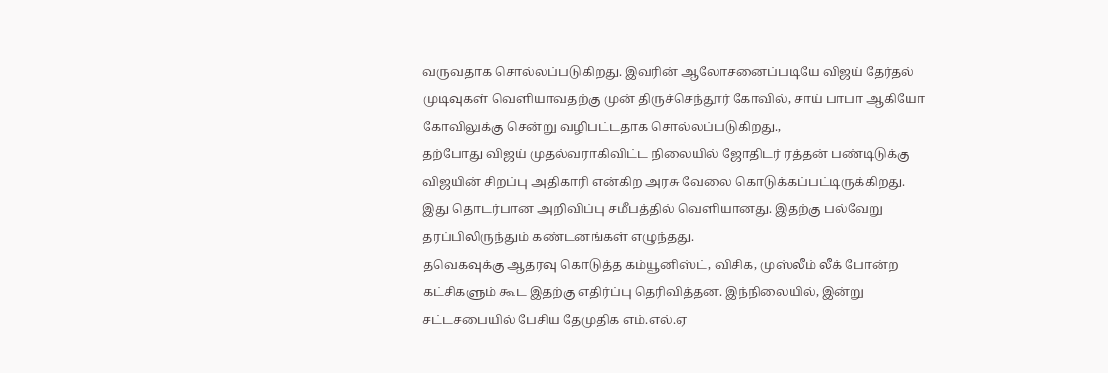வருவதாக சொல்லப்படுகிறது. இவரின் ஆலோசனைப்படியே விஜய் தேர்தல் முடிவுகள் வெளியாவதற்கு முன் திருச்செந்தூர் கோவில், சாய் பாபா ஆகியோ கோவிலுக்கு சென்று வழிபட்டதாக சொல்லப்படுகிறது.,
தற்போது விஜய் முதல்வராகிவிட்ட நிலையில் ஜோதிடர் ரத்தன் பண்டிடுக்கு விஜயின் சிறப்பு அதிகாரி என்கிற அரசு வேலை கொடுக்கப்பட்டிருக்கிறது. இது தொடர்பான அறிவிப்பு சமீபத்தில் வெளியானது. இதற்கு பல்வேறு தரப்பிலிருந்தும் கண்டனங்கள் எழுந்தது.
தவெகவுக்கு ஆதரவு கொடுத்த கம்யூனிஸ்ட், விசிக, முஸ்லீம் லீக் போன்ற கட்சிகளும் கூட இதற்கு எதிர்ப்பு தெரிவித்தன. இந்நிலையில், இன்று சட்டசபையில் பேசிய தேமுதிக எம்.எல்.ஏ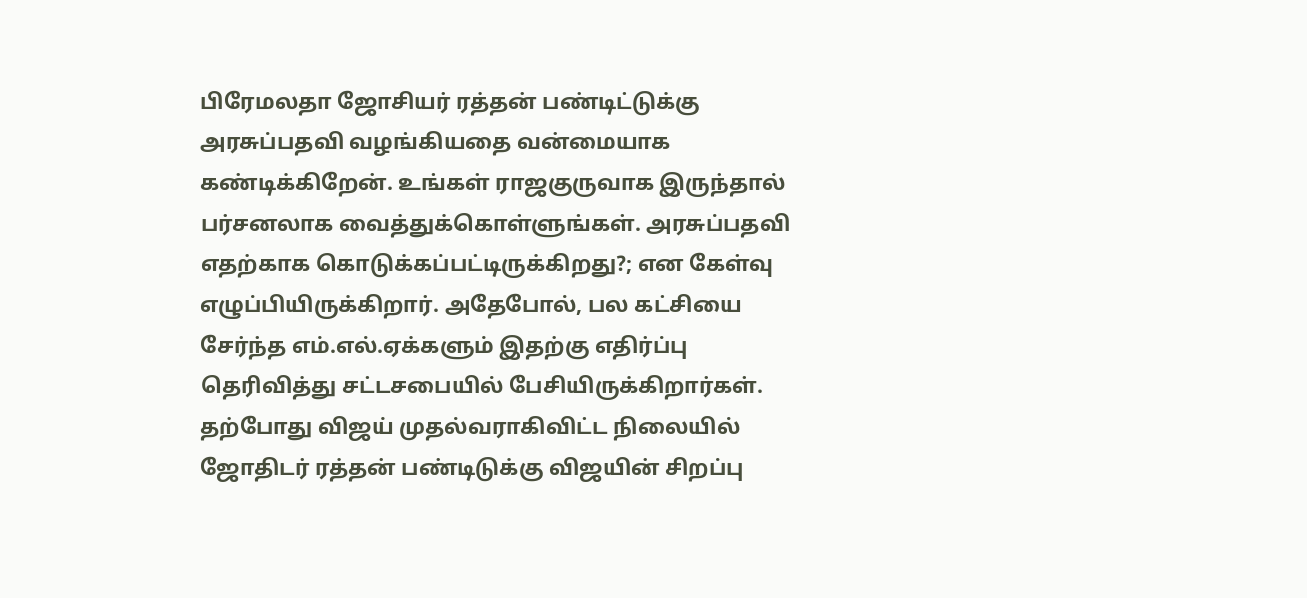பிரேமலதா ஜோசியர் ரத்தன் பண்டிட்டுக்கு அரசுப்பதவி வழங்கியதை வன்மையாக கண்டிக்கிறேன். உங்கள் ராஜகுருவாக இருந்தால் பர்சனலாக வைத்துக்கொள்ளுங்கள். அரசுப்பதவி எதற்காக கொடுக்கப்பட்டிருக்கிறது?; என கேள்வு எழுப்பியிருக்கிறார். அதேபோல், பல கட்சியை சேர்ந்த எம்.எல்.ஏக்களும் இதற்கு எதிர்ப்பு தெரிவித்து சட்டசபையில் பேசியிருக்கிறார்கள்.
தற்போது விஜய் முதல்வராகிவிட்ட நிலையில் ஜோதிடர் ரத்தன் பண்டிடுக்கு விஜயின் சிறப்பு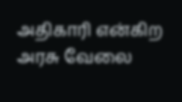அதிகாரி என்கிற அரசு வேலை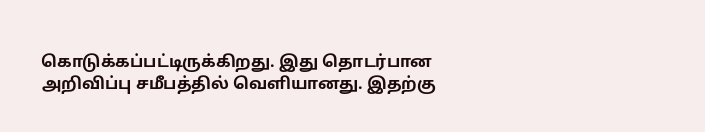கொடுக்கப்பட்டிருக்கிறது. இது தொடர்பான அறிவிப்பு சமீபத்தில் வெளியானது. இதற்கு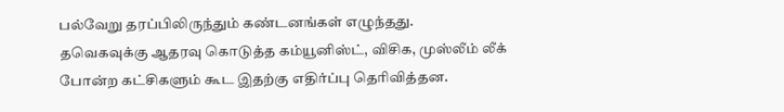பல்வேறு தரப்பிலிருந்தும் கண்டனங்கள் எழுந்தது.
தவெகவுக்கு ஆதரவு கொடுத்த கம்யூனிஸ்ட், விசிக, முஸ்லீம் லீக் போன்ற கட்சிகளும் கூட இதற்கு எதிர்ப்பு தெரிவித்தன.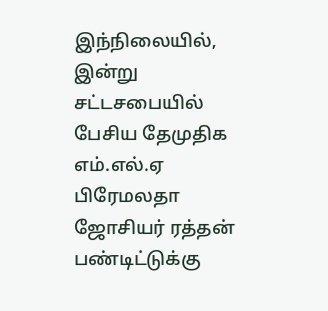இந்நிலையில், இன்று சட்டசபையில் பேசிய தேமுதிக எம்.எல்.ஏ பிரேமலதா ஜோசியர் ரத்தன் பண்டிட்டுக்கு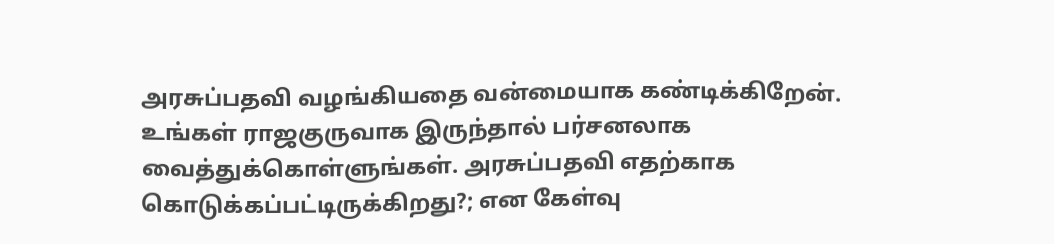அரசுப்பதவி வழங்கியதை வன்மையாக கண்டிக்கிறேன். உங்கள் ராஜகுருவாக இருந்தால் பர்சனலாக வைத்துக்கொள்ளுங்கள். அரசுப்பதவி எதற்காக கொடுக்கப்பட்டிருக்கிறது?; என கேள்வு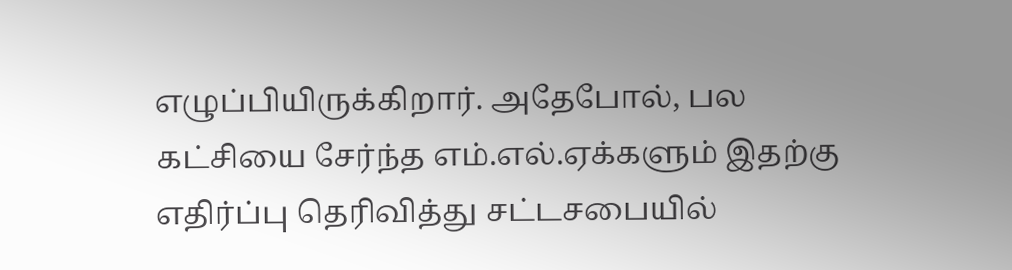எழுப்பியிருக்கிறார். அதேபோல், பல கட்சியை சேர்ந்த எம்.எல்.ஏக்களும் இதற்கு எதிர்ப்பு தெரிவித்து சட்டசபையில்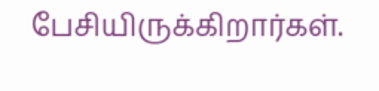பேசியிருக்கிறார்கள்.